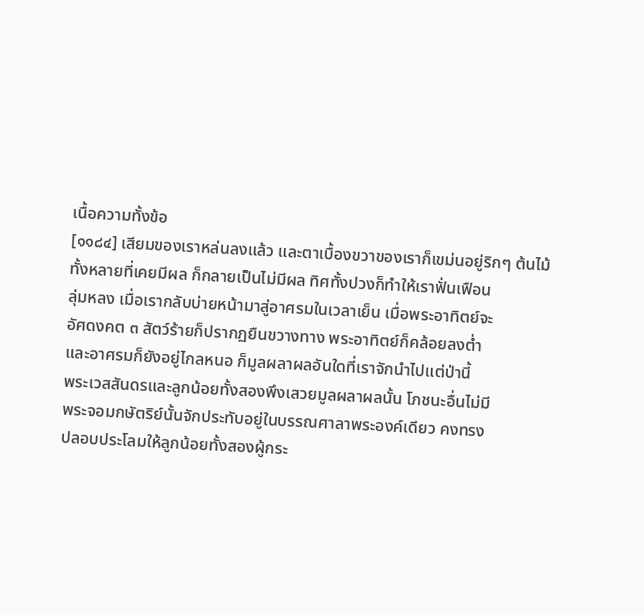เนื้อความทั้งข้อ
[๑๑๘๔] เสียมของเราหล่นลงแล้ว และตาเบื้องขวาของเราก็เขม่นอยู่ริกๆ ต้นไม้
ทั้งหลายที่เคยมีผล ก็กลายเป็นไม่มีผล ทิศทั้งปวงก็ทำให้เราฟั่นเฟือน
ลุ่มหลง เมื่อเรากลับบ่ายหน้ามาสู่อาศรมในเวลาเย็น เมื่อพระอาทิตย์จะ
อัศดงคต ๓ สัตว์ร้ายก็ปรากฏยืนขวางทาง พระอาทิตย์ก็คล้อยลงต่ำ
และอาศรมก็ยังอยู่ไกลหนอ ก็มูลผลาผลอันใดที่เราจักนำไปแต่ป่านี้
พระเวสสันดรและลูกน้อยทั้งสองพึงเสวยมูลผลาผลนั้น โภชนะอื่นไม่มี
พระจอมกษัตริย์นั้นจักประทับอยู่ในบรรณศาลาพระองค์เดียว คงทรง
ปลอบประโลมให้ลูกน้อยทั้งสองผู้กระ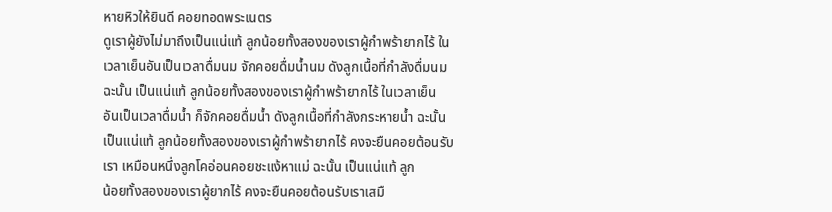หายหิวให้ยินดี คอยทอดพระเนตร
ดูเราผู้ยังไม่มาถึงเป็นแน่แท้ ลูกน้อยทั้งสองของเราผู้กำพร้ายากไร้ ใน
เวลาเย็นอันเป็นเวลาดื่มนม จักคอยดื่มน้ำนม ดังลูกเนื้อที่กำลังดื่มนม
ฉะนั้น เป็นแน่แท้ ลูกน้อยทั้งสองของเราผู้กำพร้ายากไร้ ในเวลาเย็น
อันเป็นเวลาดื่มน้ำ ก็จักคอยดื่มน้ำ ดังลูกเนื้อที่กำลังกระหายน้ำ ฉะนั้น
เป็นแน่แท้ ลูกน้อยทั้งสองของเราผู้กำพร้ายากไร้ คงจะยืนคอยต้อนรับ
เรา เหมือนหนึ่งลูกโคอ่อนคอยชะแง้หาแม่ ฉะนั้น เป็นแน่แท้ ลูก
น้อยทั้งสองของเราผู้ยากไร้ คงจะยืนคอยต้อนรับเราเสมื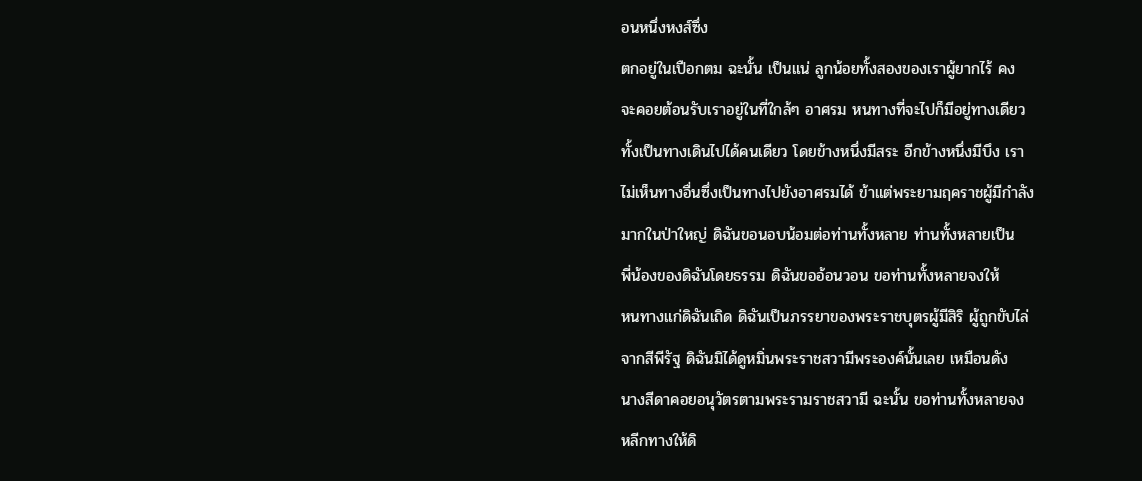อนหนึ่งหงส์ซึ่ง
ตกอยู่ในเปือกตม ฉะนั้น เป็นแน่ ลูกน้อยทั้งสองของเราผู้ยากไร้ คง
จะคอยต้อนรับเราอยู่ในที่ใกล้ๆ อาศรม หนทางที่จะไปก็มีอยู่ทางเดียว
ทั้งเป็นทางเดินไปได้คนเดียว โดยข้างหนึ่งมีสระ อีกข้างหนึ่งมีบึง เรา
ไม่เห็นทางอื่นซึ่งเป็นทางไปยังอาศรมได้ ข้าแต่พระยามฤคราชผู้มีกำลัง
มากในป่าใหญ่ ดิฉันขอนอบน้อมต่อท่านทั้งหลาย ท่านทั้งหลายเป็น
พี่น้องของดิฉันโดยธรรม ดิฉันขออ้อนวอน ขอท่านทั้งหลายจงให้
หนทางแก่ดิฉันเถิด ดิฉันเป็นภรรยาของพระราชบุตรผู้มีสิริ ผู้ถูกขับไล่
จากสีพีรัฐ ดิฉันมิได้ดูหมิ่นพระราชสวามีพระองค์นั้นเลย เหมือนดัง
นางสีดาคอยอนุวัตรตามพระรามราชสวามี ฉะนั้น ขอท่านทั้งหลายจง
หลีกทางให้ดิ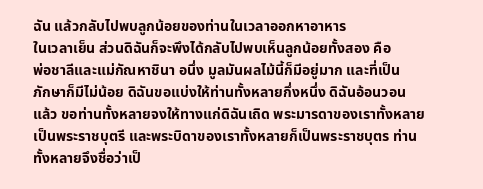ฉัน แล้วกลับไปพบลูกน้อยของท่านในเวลาออกหาอาหาร
ในเวลาเย็น ส่วนดิฉันก็จะพึงได้กลับไปพบเห็นลูกน้อยทั้งสอง คือ
พ่อชาลีและแม่กัณหาชินา อนึ่ง มูลมันผลไม้นี้ก็มีอยู่มาก และที่เป็น
ภักษาก็มีไม่น้อย ดิฉันขอแบ่งให้ท่านทั้งหลายกึ่งหนึ่ง ดิฉันอ้อนวอน
แล้ว ขอท่านทั้งหลายจงให้ทางแก่ดิฉันเถิด พระมารดาของเราทั้งหลาย
เป็นพระราชบุตรี และพระบิดาของเราทั้งหลายก็เป็นพระราชบุตร ท่าน
ทั้งหลายจึงชื่อว่าเป็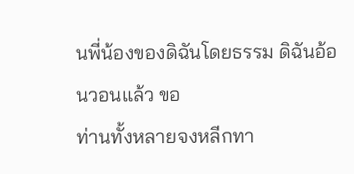นพี่น้องของดิฉันโดยธรรม ดิฉันอ้อนวอนแล้ว ขอ
ท่านทั้งหลายจงหลีกทา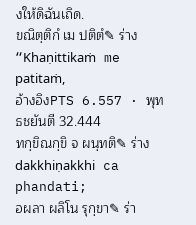งให้ดิฉันเถิด.
ขณิตฺติกํ เม ปติตํ✎ ร่าง
“Khaṇittikaṁ me patitaṁ,
อ้างอิงPTS 6.557 · พุทธชยันตี 32.444
ทกฺขิณกฺขิ จ ผนฺทติ✎ ร่าง
dakkhiṇakkhi ca phandati;
อผลา ผลิโน รุกฺขา✎ ร่า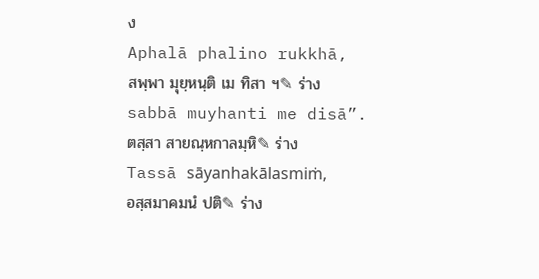ง
Aphalā phalino rukkhā,
สพฺพา มุยฺหนฺติ เม ทิสา ฯ✎ ร่าง
sabbā muyhanti me disā”.
ตสฺสา สายณฺหกาลมฺหิ✎ ร่าง
Tassā sāyanhakālasmiṁ,
อสฺสมาคมนํ ปติ✎ ร่าง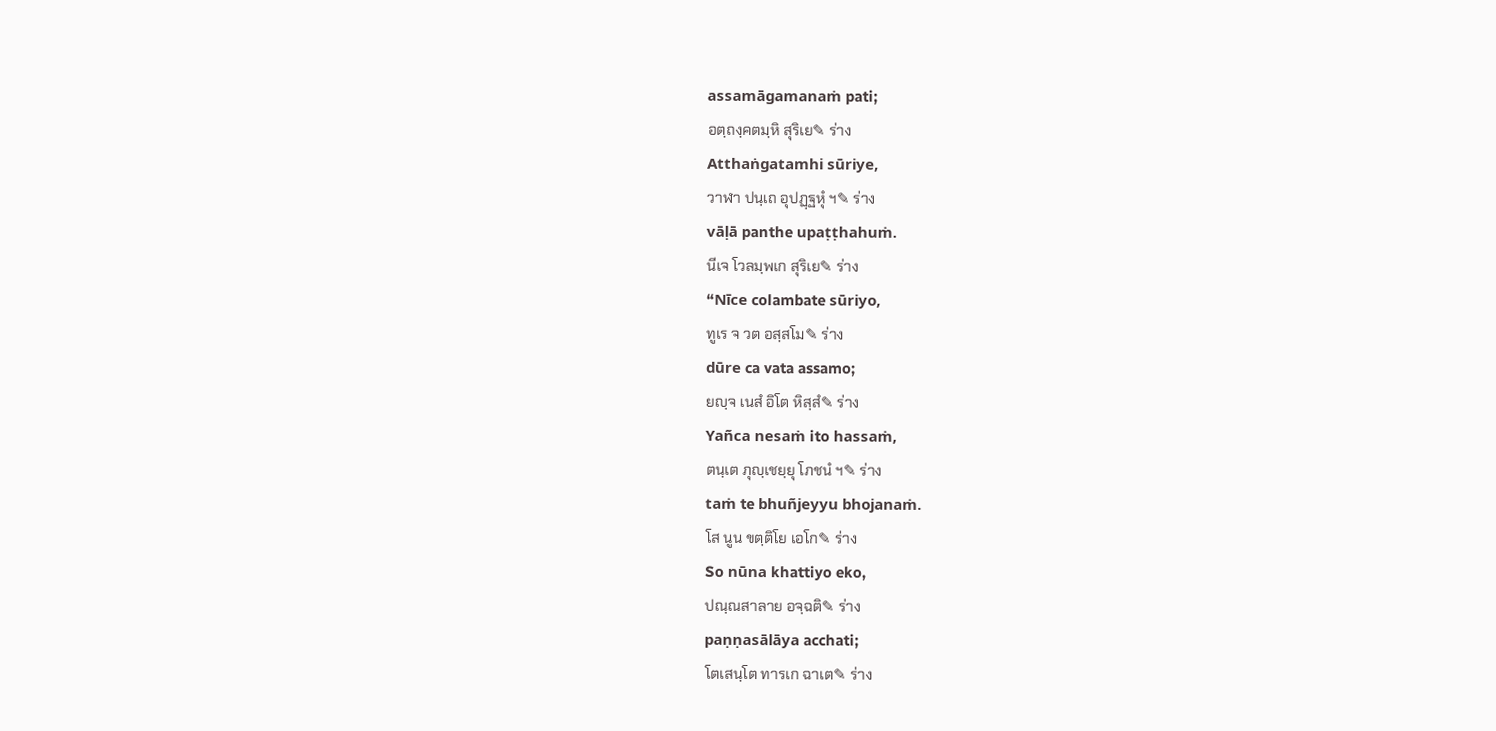assamāgamanaṁ pati;
อตฺถงฺคตมฺหิ สุริเย✎ ร่าง
Atthaṅgatamhi sūriye,
วาฬา ปนฺเถ อุปฏฺฐหุํ ฯ✎ ร่าง
vāḷā panthe upaṭṭhahuṁ.
นีเจ โวลมฺพเก สุริเย✎ ร่าง
“Nīce colambate sūriyo,
ทูเร จ วต อสฺสโม✎ ร่าง
dūre ca vata assamo;
ยญฺจ เนสํ อิโต หิสฺสํ✎ ร่าง
Yañca nesaṁ ito hassaṁ,
ตนฺเต ภุญฺเชยฺยุ โภชนํ ฯ✎ ร่าง
taṁ te bhuñjeyyu bhojanaṁ.
โส นูน ขตฺติโย เอโก✎ ร่าง
So nūna khattiyo eko,
ปณฺณสาลาย อจฺฉติ✎ ร่าง
paṇṇasālāya acchati;
โตเสนฺโต ทารเก ฉาเต✎ ร่าง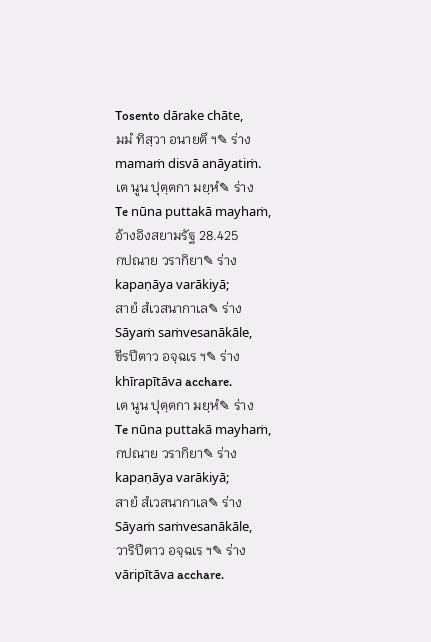Tosento dārake chāte,
มมํ ทิสฺวา อนายตึ ฯ✎ ร่าง
mamaṁ disvā anāyatiṁ.
เต นูน ปุตฺตกา มยฺหํ✎ ร่าง
Te nūna puttakā mayhaṁ,
อ้างอิงสยามรัฐ 28.425
กปณาย วรากิยา✎ ร่าง
kapaṇāya varākiyā;
สายํ สํเวสนากาเล✎ ร่าง
Sāyaṁ saṁvesanākāle,
ขีรปีตาว อจฺฉเร ฯ✎ ร่าง
khīrapītāva acchare.
เต นูน ปุตฺตกา มยฺหํ✎ ร่าง
Te nūna puttakā mayhaṁ,
กปณาย วรากิยา✎ ร่าง
kapaṇāya varākiyā;
สายํ สํเวสนากาเล✎ ร่าง
Sāyaṁ saṁvesanākāle,
วาริปีตาว อจฺฉเร ฯ✎ ร่าง
vāripītāva acchare.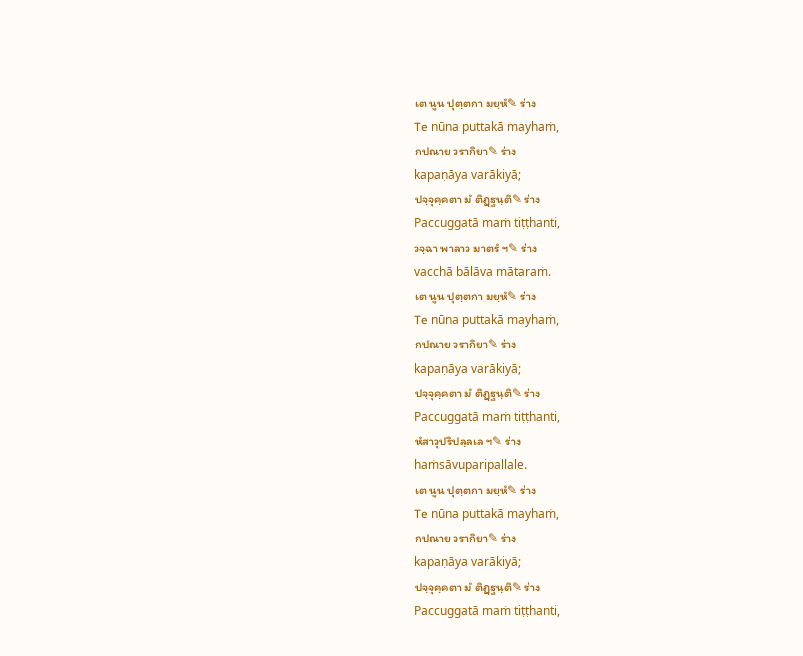เต นูน ปุตฺตกา มยฺหํ✎ ร่าง
Te nūna puttakā mayhaṁ,
กปณาย วรากิยา✎ ร่าง
kapaṇāya varākiyā;
ปจฺจุคฺคตา มํ ติฏฺฐนฺติ✎ ร่าง
Paccuggatā maṁ tiṭṭhanti,
วจฺฉา พาลาว มาตรํ ฯ✎ ร่าง
vacchā bālāva mātaraṁ.
เต นูน ปุตฺตกา มยฺหํ✎ ร่าง
Te nūna puttakā mayhaṁ,
กปณาย วรากิยา✎ ร่าง
kapaṇāya varākiyā;
ปจฺจุคฺคตา มํ ติฏฺฐนฺติ✎ ร่าง
Paccuggatā maṁ tiṭṭhanti,
หํสาวุปริปลฺลเล ฯ✎ ร่าง
haṁsāvuparipallale.
เต นูน ปุตฺตกา มยฺหํ✎ ร่าง
Te nūna puttakā mayhaṁ,
กปณาย วรากิยา✎ ร่าง
kapaṇāya varākiyā;
ปจฺจุคฺคตา มํ ติฏฺฐนฺติ✎ ร่าง
Paccuggatā maṁ tiṭṭhanti,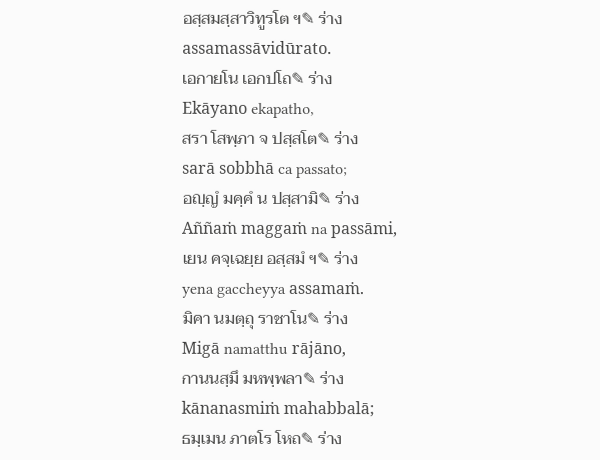อสฺสมสฺสาวิทูรโต ฯ✎ ร่าง
assamassāvidūrato.
เอกายโน เอกปโถ✎ ร่าง
Ekāyano ekapatho,
สรา โสพฺภา จ ปสฺสโต✎ ร่าง
sarā sobbhā ca passato;
อญฺญํ มคฺคํ น ปสฺสามิ✎ ร่าง
Aññaṁ maggaṁ na passāmi,
เยน คจฺเฉยฺย อสฺสมํ ฯ✎ ร่าง
yena gaccheyya assamaṁ.
มิคา นมตฺถุ ราชาโน✎ ร่าง
Migā namatthu rājāno,
กานนสฺมึ มหพฺพลา✎ ร่าง
kānanasmiṁ mahabbalā;
ธมฺเมน ภาตโร โหถ✎ ร่าง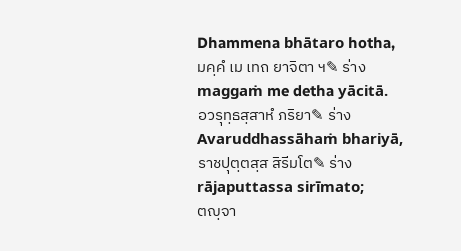Dhammena bhātaro hotha,
มคฺคํ เม เทถ ยาจิตา ฯ✎ ร่าง
maggaṁ me detha yācitā.
อวรุทฺธสฺสาหํ ภริยา✎ ร่าง
Avaruddhassāhaṁ bhariyā,
ราชปุตฺตสฺส สิรีมโต✎ ร่าง
rājaputtassa sirīmato;
ตญฺจา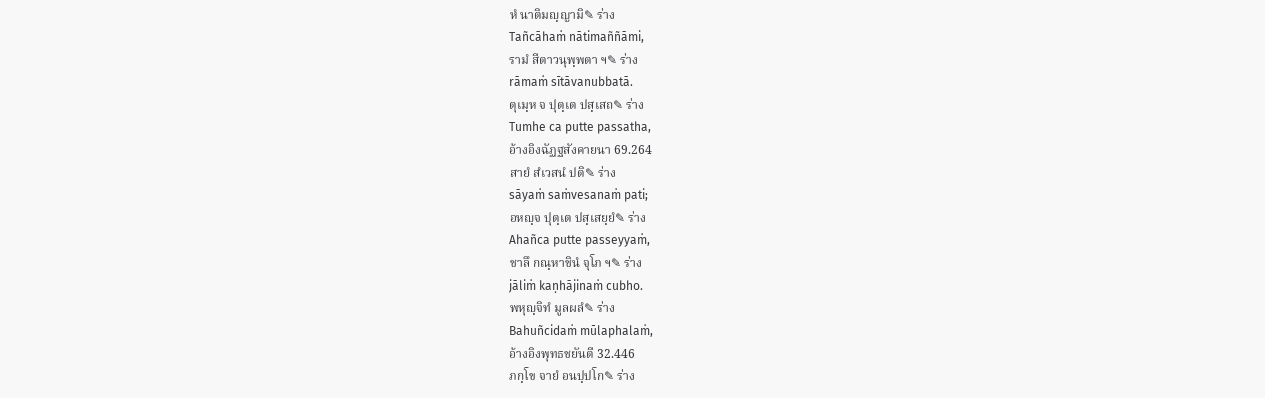หํ นาติมญฺญามิ✎ ร่าง
Tañcāhaṁ nātimaññāmi,
รามํ สีตาวนุพฺพตา ฯ✎ ร่าง
rāmaṁ sītāvanubbatā.
ตุเมฺห จ ปุตฺเต ปสฺเสถ✎ ร่าง
Tumhe ca putte passatha,
อ้างอิงฉัฏฐสังคายนา 69.264
สายํ สํเวสนํ ปติ✎ ร่าง
sāyaṁ saṁvesanaṁ pati;
อหญฺจ ปุตฺเต ปสฺเสยฺยํ✎ ร่าง
Ahañca putte passeyyaṁ,
ชาลึ กณฺหาชินํ จุโภ ฯ✎ ร่าง
jāliṁ kaṇhājinaṁ cubho.
พหุญฺจิทํ มูลผลํ✎ ร่าง
Bahuñcidaṁ mūlaphalaṁ,
อ้างอิงพุทธชยันตี 32.446
ภกฺโข จายํ อนปฺปโก✎ ร่าง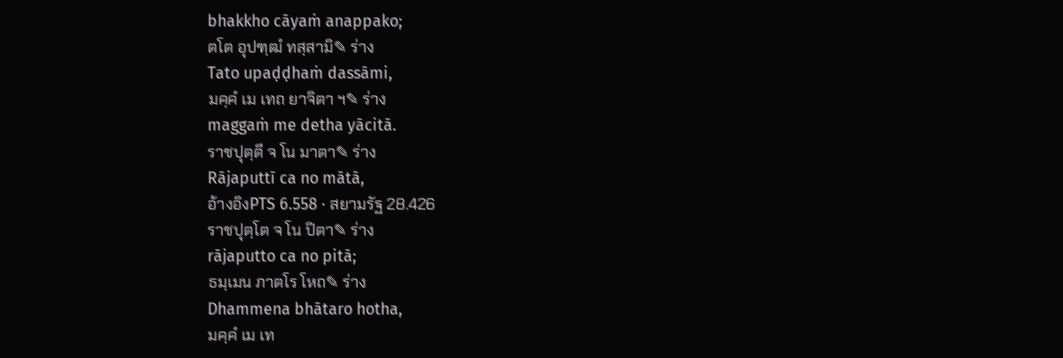bhakkho cāyaṁ anappako;
ตโต อุปฑฺฒํ ทสฺสามิ✎ ร่าง
Tato upaḍḍhaṁ dassāmi,
มคฺคํ เม เทถ ยาจิตา ฯ✎ ร่าง
maggaṁ me detha yācitā.
ราชปุตฺตี จ โน มาตา✎ ร่าง
Rājaputtī ca no mātā,
อ้างอิงPTS 6.558 · สยามรัฐ 28.426
ราชปุตฺโต จ โน ปิตา✎ ร่าง
rājaputto ca no pitā;
ธมฺเมน ภาตโร โหถ✎ ร่าง
Dhammena bhātaro hotha,
มคฺคํ เม เท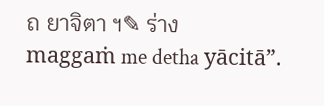ถ ยาจิตา ฯ✎ ร่าง
maggaṁ me detha yācitā”.